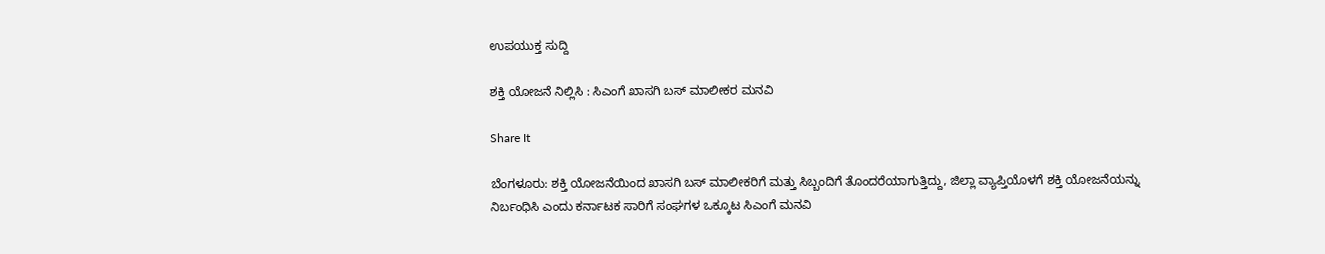ಉಪಯುಕ್ತ ಸುದ್ದಿ

ಶಕ್ತಿ ಯೋಜನೆ ನಿಲ್ಲಿಸಿ : ಸಿಎಂಗೆ ಖಾಸಗಿ ಬಸ್ ಮಾಲೀಕರ ಮನವಿ

Share It

ಬೆಂಗಳೂರು: ಶಕ್ತಿ ಯೋಜನೆಯಿಂದ ಖಾಸಗಿ ಬಸ್ ಮಾಲೀಕರಿಗೆ ಮತ್ತು ಸಿಬ್ಬಂದಿಗೆ ತೊಂದರೆಯಾಗುತ್ತಿದ್ದು, ಜಿಲ್ಲಾ ವ್ಯಾಪ್ತಿಯೊಳಗೆ ಶಕ್ತಿ ಯೋಜನೆಯನ್ನು ನಿರ್ಬಂಧಿಸಿ ಎಂದು ಕರ್ನಾಟಕ ಸಾರಿಗೆ ಸಂಘಗಳ ಒಕ್ಕೂಟ ಸಿಎಂಗೆ ಮನವಿ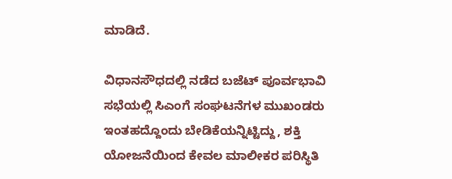ಮಾಡಿದೆ.

ವಿಧಾನಸೌಧದಲ್ಲಿ ನಡೆದ ಬಜೆಟ್ ಪೂರ್ವಭಾವಿ ಸಭೆಯಲ್ಲಿ ಸಿಎಂಗೆ ಸಂಘಟನೆಗಳ ಮುಖಂಡರು ಇಂತಹದ್ದೊಂದು ಬೇಡಿಕೆಯನ್ನಿಟ್ಟಿದ್ದು, ಶಕ್ತಿ ಯೋಜನೆಯಿಂದ ಕೇವಲ ಮಾಲೀಕರ ಪರಿಸ್ಥಿತಿ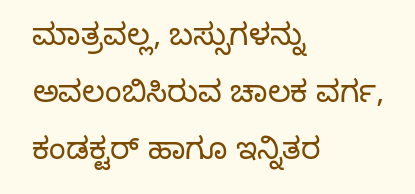ಮಾತ್ರವಲ್ಲ, ಬಸ್ಸುಗಳನ್ನು ಅವಲಂಬಿಸಿರುವ ಚಾಲಕ ವರ್ಗ, ಕಂಡಕ್ಟರ್ ಹಾಗೂ ಇನ್ನಿತರ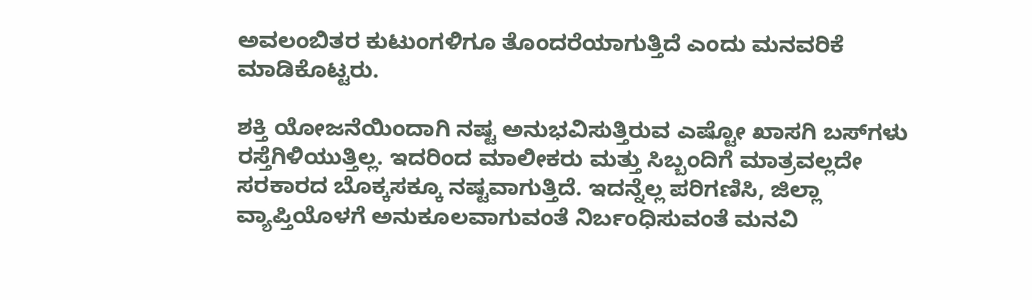ಅವಲಂಬಿತರ ಕುಟುಂಗಳಿಗೂ ತೊಂದರೆಯಾಗುತ್ತಿದೆ ಎಂದು ಮನವರಿಕೆ ಮಾಡಿಕೊಟ್ಟರು.

ಶಕ್ತಿ ಯೋಜನೆಯಿಂದಾಗಿ ನಷ್ಟ ಅನುಭವಿಸುತ್ತಿರುವ ಎಷ್ಟೋ ಖಾಸಗಿ ಬಸ್‌ಗಳು ರಸ್ತೆಗಿಳಿಯುತ್ತಿಲ್ಲ. ಇದರಿಂದ ಮಾಲೀಕರು ಮತ್ತು ಸಿಬ್ಬಂದಿಗೆ ಮಾತ್ರವಲ್ಲದೇ ಸರಕಾರದ ಬೊಕ್ಕಸಕ್ಕೂ ನಷ್ಟವಾಗುತ್ತಿದೆ. ಇದನ್ನೆಲ್ಲ ಪರಿಗಣಿಸಿ, ಜಿಲ್ಲಾ ವ್ಯಾಪ್ತಿಯೊಳಗೆ ಅನುಕೂಲವಾಗುವಂತೆ ನಿರ್ಬಂಧಿಸುವಂತೆ ಮನವಿ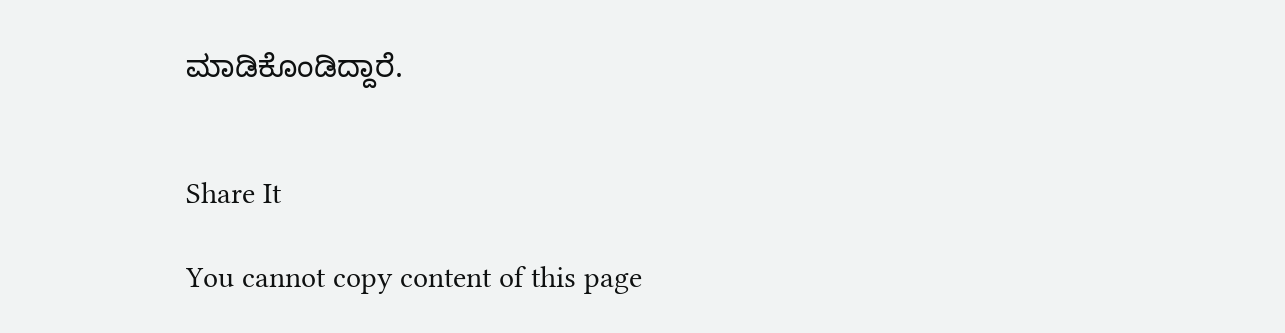ಮಾಡಿಕೊಂಡಿದ್ದಾರೆ.


Share It

You cannot copy content of this page